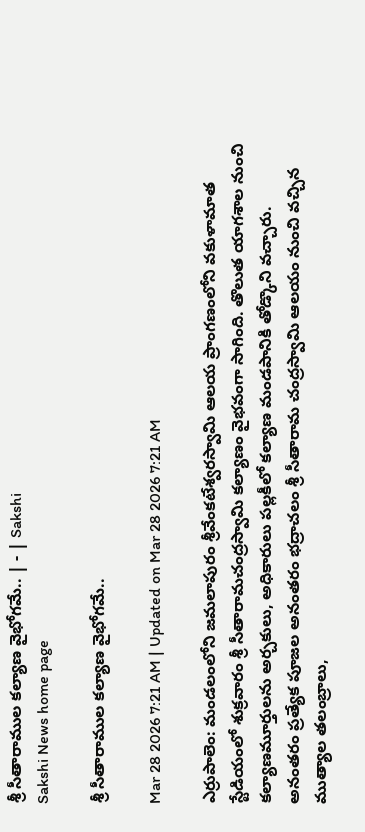శ్రీ సీతారాముల కల్యాణ వైభోగమే.. | - | Sakshi
Sakshi News home page

శ్రీ సీతారాముల కల్యాణ వైభోగమే..

Mar 28 2026 7:21 AM | Updated on Mar 28 2026 7:21 AM

ఎర్రుపాలెం: మండలంలోని జమలాపురం శ్రీవేంకటేశ్వరస్వామి ఆలయ ప్రాంగణంలోని వకుళామాత స్టేడియంలో శుక్రవారం శ్రీ సీతారామచంద్రస్వామి కల్యాణం వైభవంగా సాగింది. తొలుత యాగశాల నుంచి కల్యాణమూర్తులను అర్చకులు, అధికారులు పల్లకీలో కల్యాణ మండపానికి తోడ్కొని వచ్చారు. అనంతరం ప్రత్యేక పూజల అనంతరం భద్రాచలం శ్రీ సీతారామ చంద్రస్వామి ఆలయం నుంచి వచ్చిన ముత్యాల తలంబ్రాలు,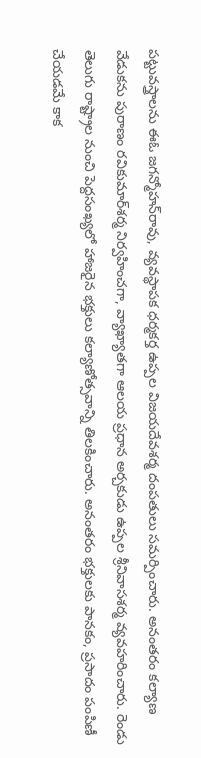పట్టువస్త్రాలను ఈఓ జగన్మోహన్‌రావు, వ్యవస్థాపక ధర్మకర్త ఉప్పల విజయదేవశర్మ దంపతులు సమర్పించారు. అనంతరం కల్యాణ వేడుకను పురాణం రవికుమార్‌శర్మ నిర్వహించగా, వ్యాఖ్యాతగా ఆలయ ప్రధాన అర్చకుడు ఉప్పల శ్రీనివాసశర్మ వ్యవహరించారు. రెండు తెలుగు రాష్ట్రాల నుంచి పెద్దసంఖ్యలో హాజరైన భక్తులు కల్యాణోత్సవాన్ని తిలకించారు. అనంతరం భక్తులకు పానకం, ప్రసాదం పంపిణీ చేయడమే కాక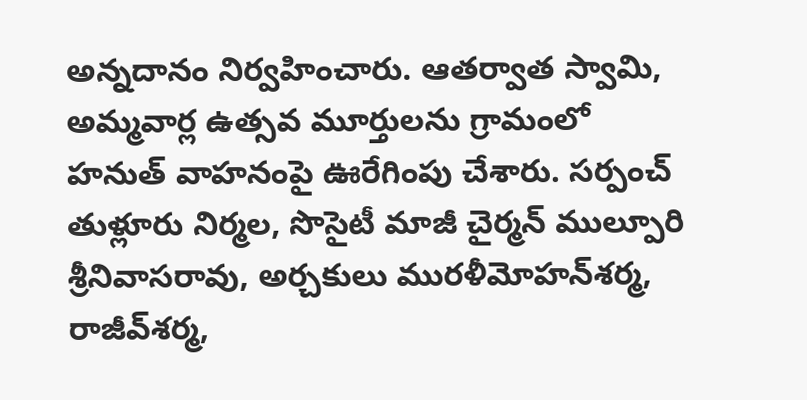అన్నదానం నిర్వహించారు. ఆతర్వాత స్వామి, అమ్మవార్ల ఉత్సవ మూర్తులను గ్రామంలో హనుత్‌ వాహనంపై ఊరేగింపు చేశారు. సర్పంచ్‌ తుళ్లూరు నిర్మల, సొసైటీ మాజీ చైర్మన్‌ ముల్పూరి శ్రీనివాసరావు, అర్చకులు మురళీమోహన్‌శర్మ, రాజీవ్‌శర్మ,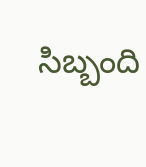సిబ్బంది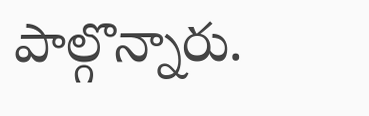పాల్గొన్నారు.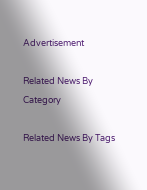Advertisement

Related News By Category

Related News By Tags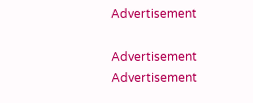Advertisement

Advertisement
Advertisement